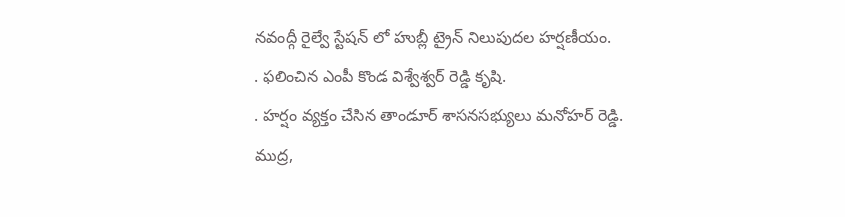నవంద్గీ రైల్వే స్టేషన్ లో హుబ్లీ ట్రైన్ నిలుపుదల హర్షణీయం.
. ఫలించిన ఎంపీ కొండ విశ్వేశ్వర్ రెడ్డి కృషి.
. హర్షం వ్యక్తం చేసిన తాండూర్ శాసనసభ్యులు మనోహర్ రెడ్డి.
ముద్ర,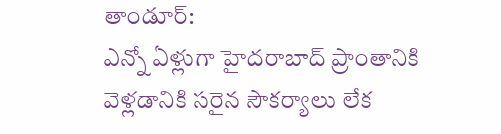తాండూర్:
ఎన్నో ఏళ్లుగా హైదరాబాద్ ప్రాంతానికి వెళ్లడానికి సరైన సౌకర్యాలు లేక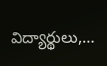విద్యార్థులు,…